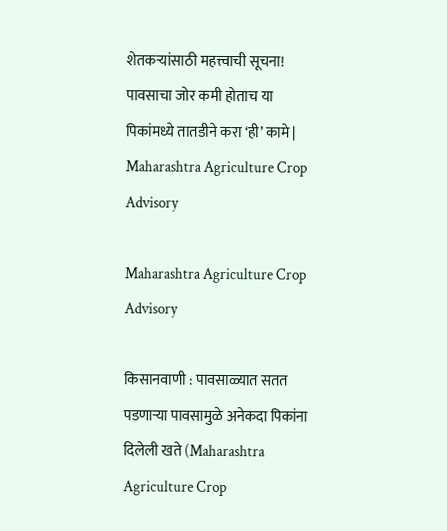शेतकऱ्यांसाठी महत्त्वाची सूचना! पावसाचा जोर कमी होताच या पिकांमध्ये तातडीने करा ‘ही’ कामे | Maharashtra Agriculture Crop Advisory

Maharashtra Agriculture Crop Advisory

किसानवाणी : पावसाळ्यात सतत पडणाऱ्या पावसामुळे अनेकदा पिकांना दिलेली खते (Maharashtra Agriculture Crop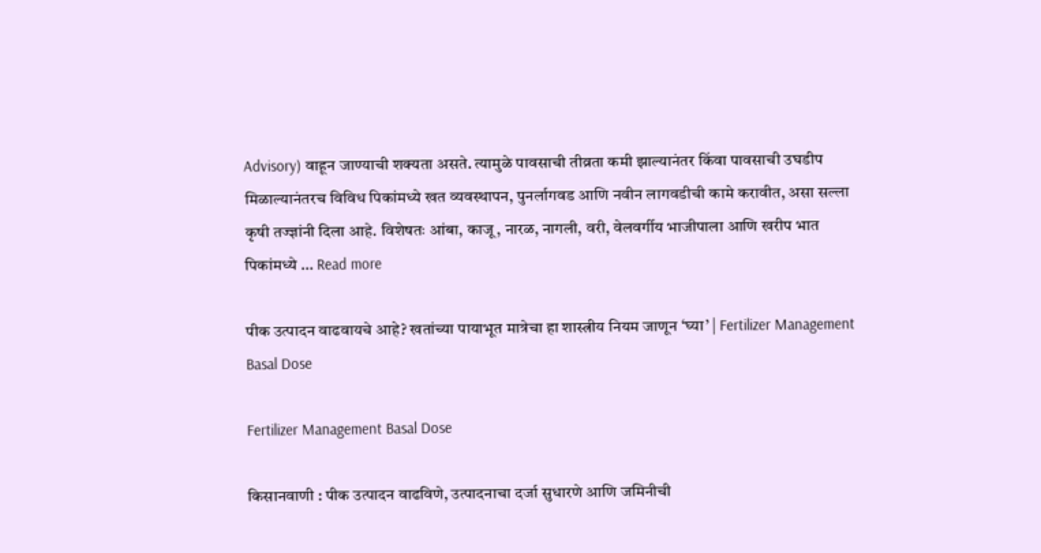Advisory) वाहून जाण्याची शक्यता असते. त्यामुळे पावसाची तीव्रता कमी झाल्यानंतर किंवा पावसाची उघडीप मिळाल्यानंतरच विविध पिकांमध्ये खत व्यवस्थापन, पुनर्लागवड आणि नवीन लागवडीची कामे करावीत, असा सल्ला कृषी तज्ज्ञांनी दिला आहे. विशेषतः आंबा, काजू, नारळ, नागली, वरी, वेलवर्गीय भाजीपाला आणि खरीप भात पिकांमध्ये … Read more

पीक उत्पादन वाढवायचे आहे? खतांच्या पायाभूत मात्रेचा हा शास्त्रीय नियम जाणून ‘घ्या’ | Fertilizer Management Basal Dose

Fertilizer Management Basal Dose

किसानवाणी : पीक उत्पादन वाढविणे, उत्पादनाचा दर्जा सुधारणे आणि जमिनीची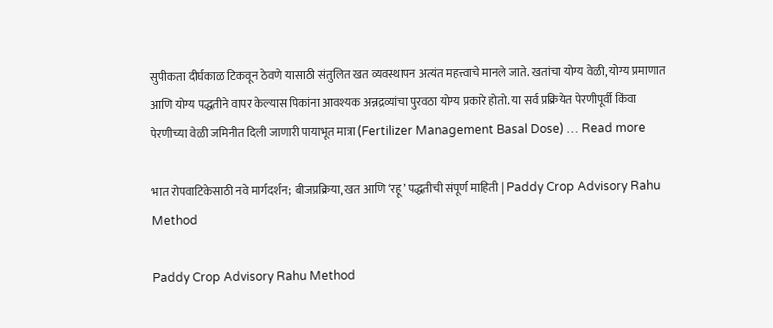सुपीकता दीर्घकाळ टिकवून ठेवणे यासाठी संतुलित खत व्यवस्थापन अत्यंत महत्त्वाचे मानले जाते. खतांचा योग्य वेळी, योग्य प्रमाणात आणि योग्य पद्धतीने वापर केल्यास पिकांना आवश्यक अन्नद्रव्यांचा पुरवठा योग्य प्रकारे होतो. या सर्व प्रक्रियेत पेरणीपूर्वी किंवा पेरणीच्या वेळी जमिनीत दिली जाणारी पायाभूत मात्रा (Fertilizer Management Basal Dose) … Read more

भात रोपवाटिकेसाठी नवे मार्गदर्शन; बीजप्रक्रिया, खत आणि ‘रहू’ पद्धतीची संपूर्ण माहिती | Paddy Crop Advisory Rahu Method

Paddy Crop Advisory Rahu Method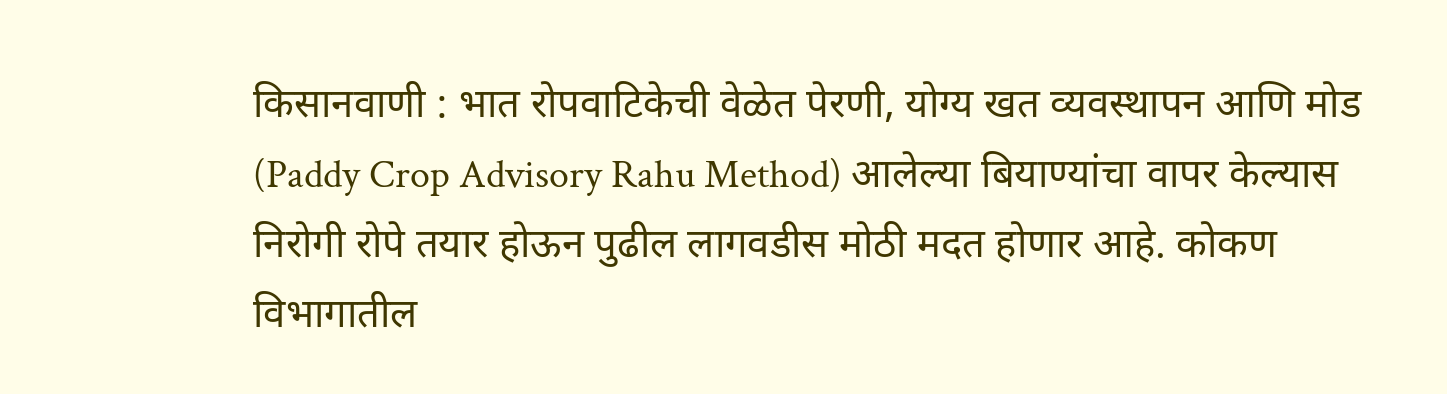किसानवाणी : भात रोपवाटिकेची वेळेत पेरणी, योग्य खत व्यवस्थापन आणि मोड (Paddy Crop Advisory Rahu Method) आलेल्या बियाण्यांचा वापर केल्यास निरोगी रोपे तयार होऊन पुढील लागवडीस मोठी मदत होणार आहे. कोकण विभागातील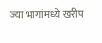ज्या भागांमध्ये खरीप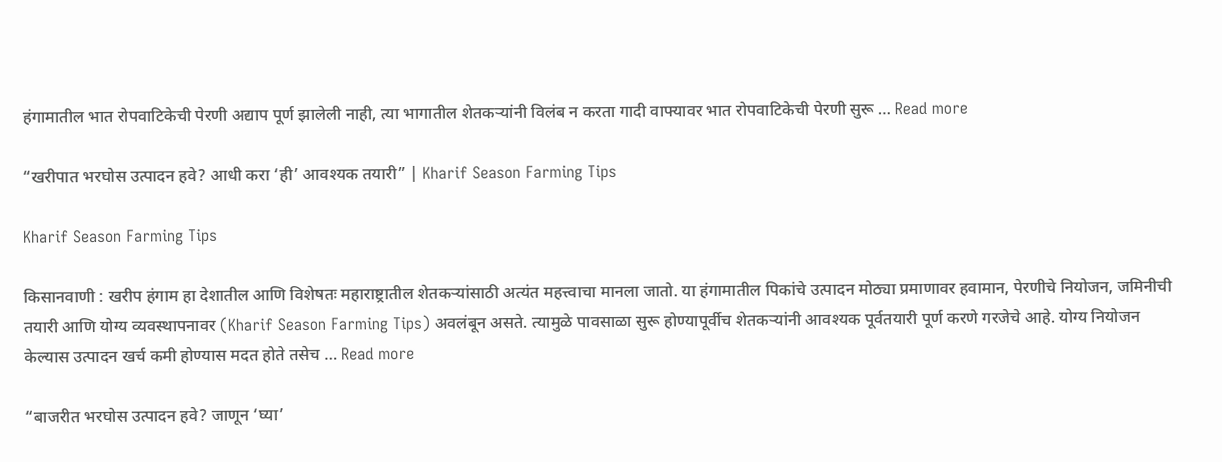हंगामातील भात रोपवाटिकेची पेरणी अद्याप पूर्ण झालेली नाही, त्या भागातील शेतकऱ्यांनी विलंब न करता गादी वाफ्यावर भात रोपवाटिकेची पेरणी सुरू … Read more

“खरीपात भरघोस उत्पादन हवे? आधी करा ‘ही’ आवश्यक तयारी” | Kharif Season Farming Tips

Kharif Season Farming Tips

किसानवाणी : खरीप हंगाम हा देशातील आणि विशेषतः महाराष्ट्रातील शेतकऱ्यांसाठी अत्यंत महत्त्वाचा मानला जातो. या हंगामातील पिकांचे उत्पादन मोठ्या प्रमाणावर हवामान, पेरणीचे नियोजन, जमिनीची तयारी आणि योग्य व्यवस्थापनावर (Kharif Season Farming Tips) अवलंबून असते. त्यामुळे पावसाळा सुरू होण्यापूर्वीच शेतकऱ्यांनी आवश्यक पूर्वतयारी पूर्ण करणे गरजेचे आहे. योग्य नियोजन केल्यास उत्पादन खर्च कमी होण्यास मदत होते तसेच … Read more

“बाजरीत भरघोस उत्पादन हवे? जाणून ‘घ्या’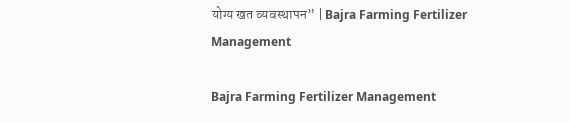योग्य खत व्यवस्थापन” | Bajra Farming Fertilizer Management

Bajra Farming Fertilizer Management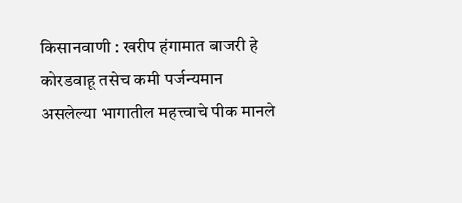किसानवाणी : खरीप हंगामात बाजरी हे कोरडवाहू तसेच कमी पर्जन्यमान असलेल्या भागातील महत्त्वाचे पीक मानले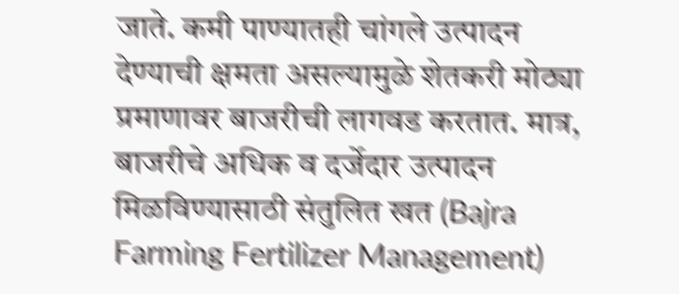जाते. कमी पाण्यातही चांगले उत्पादन देण्याची क्षमता असल्यामुळे शेतकरी मोठ्या प्रमाणावर बाजरीची लागवड करतात. मात्र, बाजरीचे अधिक व दर्जेदार उत्पादन मिळविण्यासाठी संतुलित खत (Bajra Farming Fertilizer Management)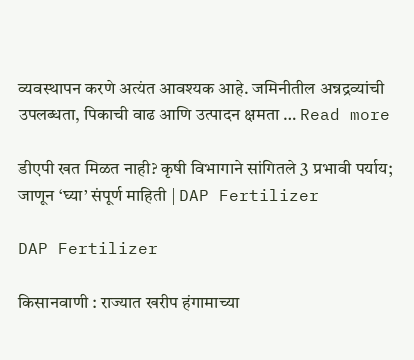व्यवस्थापन करणे अत्यंत आवश्यक आहे. जमिनीतील अन्नद्रव्यांची उपलब्धता, पिकाची वाढ आणि उत्पादन क्षमता … Read more

डीएपी खत मिळत नाही? कृषी विभागाने सांगितले 3 प्रभावी पर्याय; जाणून ‘घ्या’ संपूर्ण माहिती | DAP Fertilizer

DAP Fertilizer

किसानवाणी : राज्यात खरीप हंगामाच्या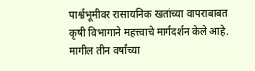पार्श्वभूमीवर रासायनिक खतांच्या वापराबाबत कृषी विभागाने महत्त्वाचे मार्गदर्शन केले आहे. मागील तीन वर्षांच्या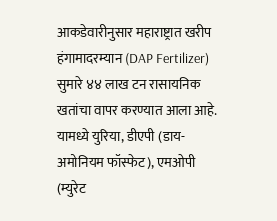आकडेवारीनुसार महाराष्ट्रात खरीप हंगामादरम्यान (DAP Fertilizer) सुमारे ४४ लाख टन रासायनिक खतांचा वापर करण्यात आला आहे. यामध्ये युरिया, डीएपी (डाय-अमोनियम फॉस्फेट), एमओपी (म्युरेट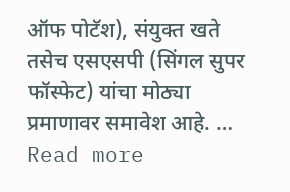ऑफ पोटॅश), संयुक्त खते तसेच एसएसपी (सिंगल सुपर फॉस्फेट) यांचा मोठ्या प्रमाणावर समावेश आहे. … Read more